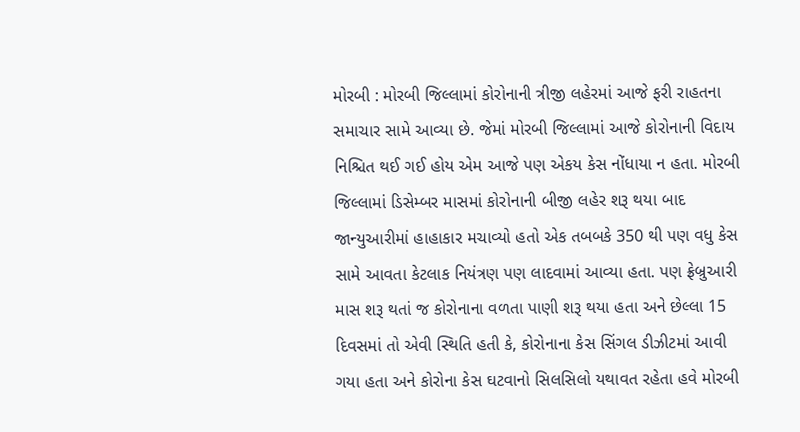મોરબી : મોરબી જિલ્લામાં કોરોનાની ત્રીજી લહેરમાં આજે ફરી રાહતના સમાચાર સામે આવ્યા છે. જેમાં મોરબી જિલ્લામાં આજે કોરોનાની વિદાય નિશ્ચિત થઈ ગઈ હોય એમ આજે પણ એકય કેસ નોંધાયા ન હતા. મોરબી જિલ્લામાં ડિસેમ્બર માસમાં કોરોનાની બીજી લહેર શરૂ થયા બાદ જાન્યુઆરીમાં હાહાકાર મચાવ્યો હતો એક તબબકે 350 થી પણ વધુ કેસ સામે આવતા કેટલાક નિયંત્રણ પણ લાદવામાં આવ્યા હતા. પણ ફ્રેબ્રુઆરી માસ શરૂ થતાં જ કોરોનાના વળતા પાણી શરૂ થયા હતા અને છેલ્લા 15 દિવસમાં તો એવી સ્થિતિ હતી કે, કોરોનાના કેસ સિંગલ ડીઝીટમાં આવી ગયા હતા અને કોરોના કેસ ઘટવાનો સિલસિલો યથાવત રહેતા હવે મોરબી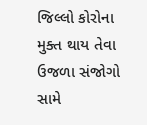જિલ્લો કોરોના મુક્ત થાય તેવા ઉજળા સંજોગો સામે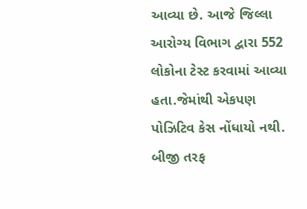આવ્યા છે. આજે જિલ્લા આરોગ્ય વિભાગ દ્વારા 552 લોકોના ટેસ્ટ કરવામાં આવ્યા હતા.જેમાંથી એકપણ પોઝિટિવ કેસ નોંધાયો નથી. બીજી તરફ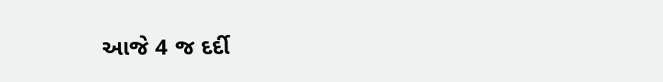આજે 4 જ દર્દી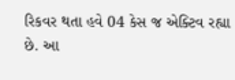રિકવર થતા હવે 04 કેસ જ એક્ટિવ રહ્યા છે. આ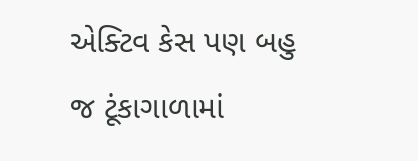એક્ટિવ કેસ પણ બહુ જ ટૂંકાગાળામાં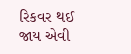રિકવર થઈ જાય એવી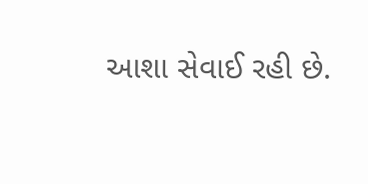આશા સેવાઈ રહી છે.